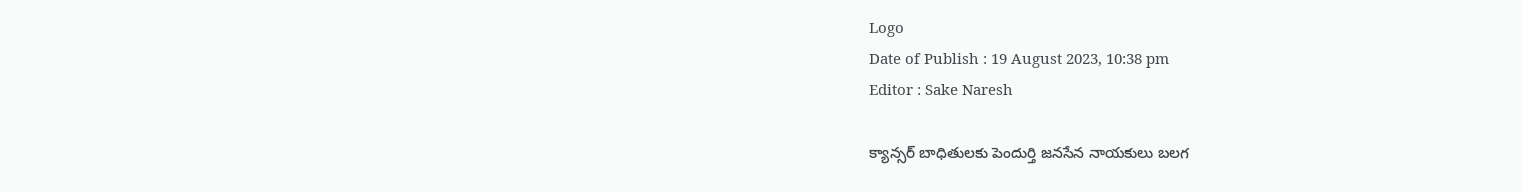Logo
Date of Publish : 19 August 2023, 10:38 pm
Editor : Sake Naresh

క్యాన్సర్ బాధితులకు పెందుర్తి జనసేన నాయకులు బలగ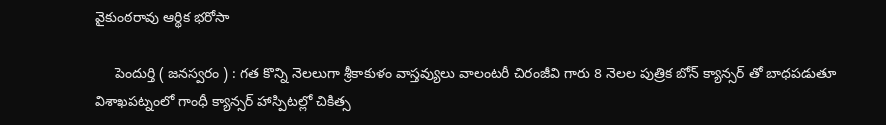వైకుంఠరావు ఆర్థిక భరోసా

     పెందుర్తి ( జనస్వరం ) : గత కొన్ని నెలలుగా శ్రీకాకుళం వాస్తవ్యులు వాలంటరీ చిరంజీవి గారు 8 నెలల పుత్రిక బోన్ క్యాన్సర్ తో బాధపడుతూ విశాఖపట్నంలో గాంధీ క్యాన్సర్ హాస్పిటల్లో చికిత్స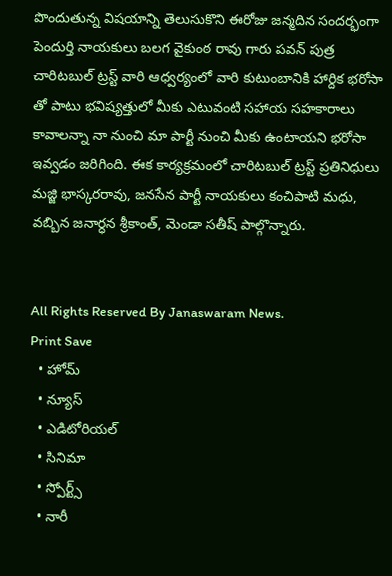పొందుతున్న విషయాన్ని తెలుసుకొని ఈరోజు జన్మదిన సందర్భంగా పెందుర్తి నాయకులు బలగ వైకుంఠ రావు గారు పవన్ పుత్ర చారిటబుల్ ట్రస్ట్ వారి ఆధ్వర్యంలో వారి కుటుంబానికి హార్దిక భరోసా తో పాటు భవిష్యత్తులో మీకు ఎటువంటి సహాయ సహకారాలు కావాలన్నా నా నుంచి మా పార్టీ నుంచి మీకు ఉంటాయని భరోసా ఇవ్వడం జరిగింది. ఈక కార్యక్రమంలో చారిటబుల్ ట్రస్ట్ ప్రతినిధులు మజ్జి భాస్కరరావు, జనసేన పార్టీ నాయకులు కంచిపాటి మధు, వబ్బిన జనార్ధన శ్రీకాంత్, మెండా సతీష్ పాల్గొన్నారు.


All Rights Reserved By Janaswaram News.
Print Save
  • హోమ్
  • న్యూస్
  • ఎడిటోరియల్
  • సినిమా
  • స్పోర్ట్స్
  • నారీ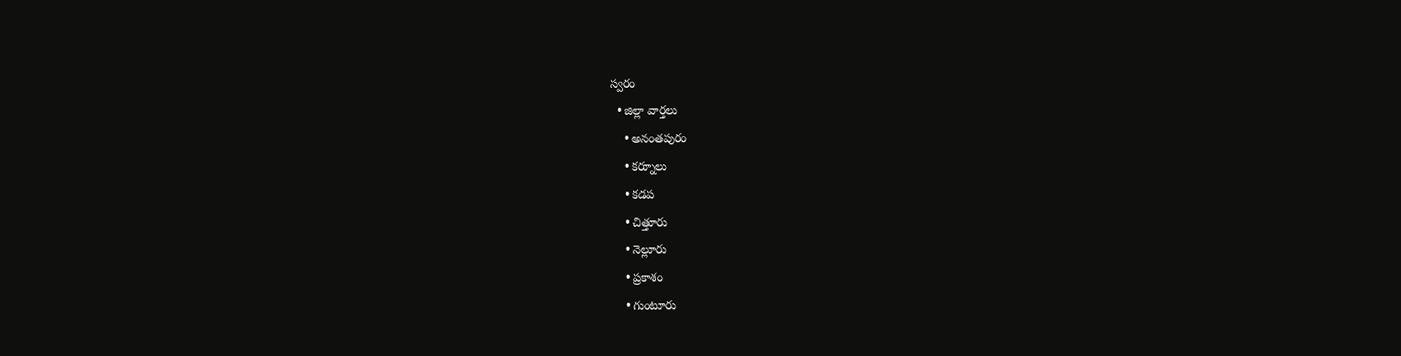స్వరం
  • జిల్లా వార్తలు
    • అనంతపురం
    • కర్నూలు
    • కడప
    • చిత్తూరు
    • నెల్లూరు
    • ప్రకాశం
    • గుంటూరు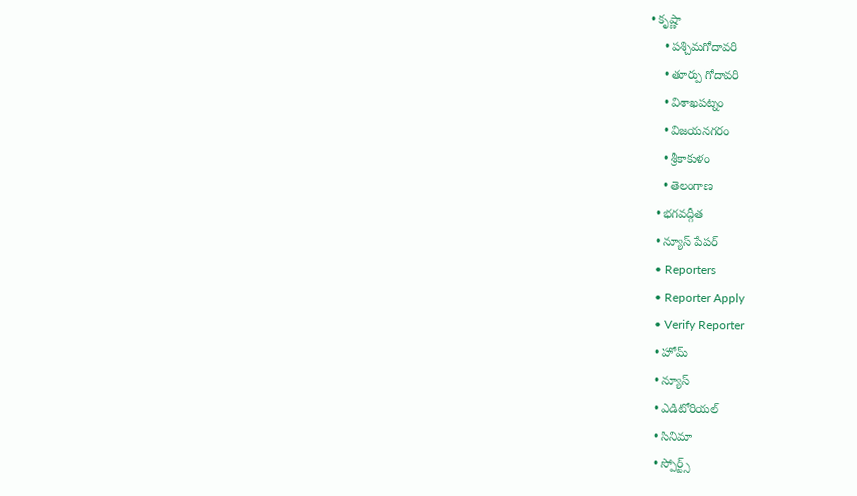• కృష్ణా
    • పశ్చిమగోదావరి
    • తూర్పు గోదావరి
    • విశాఖపట్నం
    • విజయనగరం
    • శ్రీకాకుళం
    • తెలంగాణ
  • భగవద్గీత
  • న్యూస్ పేపర్
  • Reporters
  • Reporter Apply
  • Verify Reporter
  • హోమ్
  • న్యూస్
  • ఎడిటోరియల్
  • సినిమా
  • స్పోర్ట్స్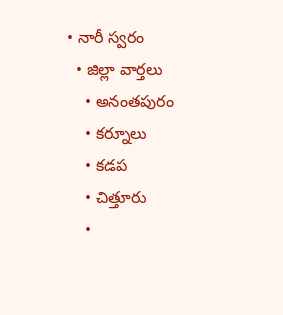• నారీ స్వరం
  • జిల్లా వార్తలు
    • అనంతపురం
    • కర్నూలు
    • కడప
    • చిత్తూరు
    •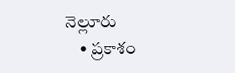నెల్లూరు
    • ప్రకాశం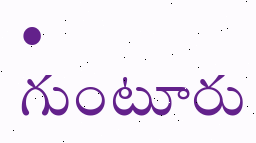• గుంటూరు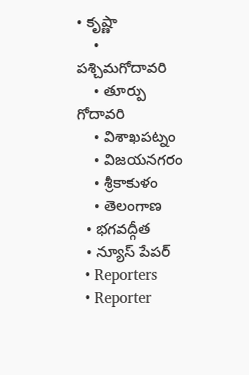• కృష్ణా
    • పశ్చిమగోదావరి
    • తూర్పు గోదావరి
    • విశాఖపట్నం
    • విజయనగరం
    • శ్రీకాకుళం
    • తెలంగాణ
  • భగవద్గీత
  • న్యూస్ పేపర్
  • Reporters
  • Reporter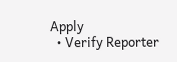Apply
  • Verify Reporter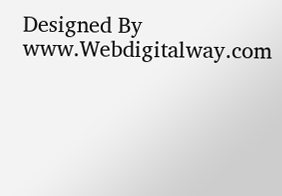Designed By www.Webdigitalway.com